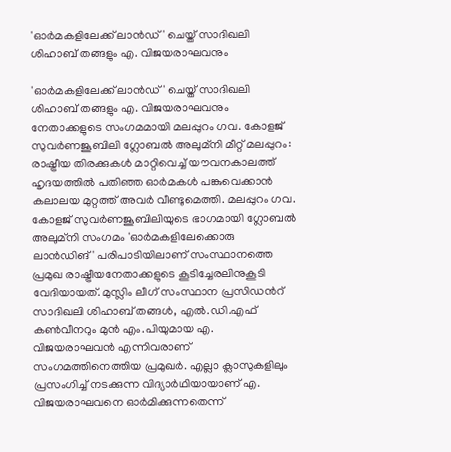'ഓർമകളിലേക്ക് ലാൻഡ്' ചെയ്ത് സാദിഖലി ശിഹാബ് തങ്ങളും എ. വിജയരാഘവനും

'ഓർമകളിലേക്ക് ലാൻഡ്' ചെയ്ത് സാദിഖലി ശിഹാബ് തങ്ങളും എ. വിജയരാഘവനും നേതാക്കളുടെ സംഗമമായി മലപ്പുറം ഗവ. കോളജ് സുവർണജൂബിലി ഗ്ലോബൽ അലുമ്നി മീറ്റ് മലപ്പുറം: രാഷ്ട്രീയ തിരക്കുകൾ മാറ്റിവെച്ച് യൗവനകാലത്ത് ഹൃദയത്തിൽ പതിഞ്ഞ ഓർമകൾ പങ്കുവെക്കാൻ കലാലയ മുറ്റത്ത് അവർ വീണ്ടുമെത്തി. മലപ്പുറം ഗവ. കോളജ് സുവർണജൂബിലിയുടെ ഭാഗമായി ഗ്ലോബൽ അലുമ്നി സംഗമം 'ഓർമകളിലേക്കൊരു ലാൻഡിങ്' പരിപാടിയിലാണ് സംസ്ഥാനത്തെ പ്രമുഖ രാഷ്ട്രീയനേതാക്കളുടെ കൂടിച്ചേരലിനുകൂടി വേദിയായത്. മുസ്ലിം ലീഗ് സംസ്ഥാന പ്രസിഡന്‍റ് സാദിഖലി ശിഹാബ് തങ്ങൾ, എൽ.ഡി.എഫ് കൺവീനറും മുൻ എം.പിയുമായ എ. വിജയരാഘവൻ എന്നിവരാണ് സംഗമത്തിനെത്തിയ പ്രമുഖർ. എല്ലാ ക്ലാസുകളിലും പ്രസംഗിച്ച് നടക്കുന്ന വിദ്യാർഥിയായാണ് എ. വിജയരാഘവനെ ഓർമിക്കുന്നതെന്ന്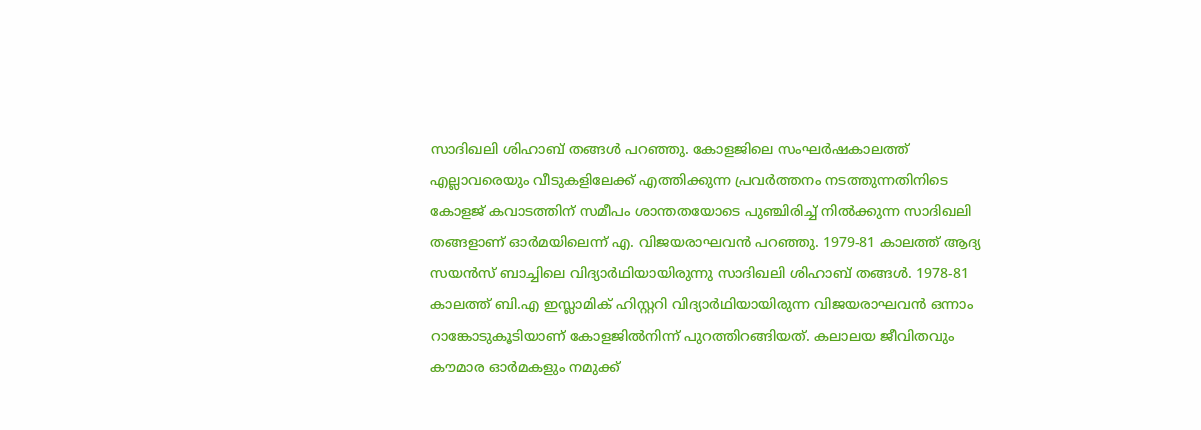സാദിഖലി ശിഹാബ് തങ്ങൾ പറഞ്ഞു. കോളജിലെ സംഘർഷകാലത്ത് എല്ലാവരെയും വീടുകളിലേക്ക് എത്തിക്കുന്ന പ്രവർത്തനം നടത്തുന്നതിനിടെ കോളജ് കവാടത്തിന് സമീപം ശാന്തതയോടെ പുഞ്ചിരിച്ച് നിൽക്കുന്ന സാദിഖലി തങ്ങളാണ് ഓർമയിലെന്ന് എ. വിജയരാഘവൻ പറഞ്ഞു. 1979-81 കാലത്ത് ആദ്യ സയൻസ് ബാച്ചിലെ വിദ്യാർഥിയായിരുന്നു സാദിഖലി ശിഹാബ് തങ്ങൾ. 1978-81 കാലത്ത് ബി.എ ഇസ്ലാമിക് ഹിസ്റ്ററി വിദ്യാർഥിയായിരുന്ന വിജയരാഘവൻ ഒന്നാം റാങ്കോടുകൂടിയാണ് കോളജിൽനിന്ന് പുറത്തിറങ്ങിയത്. കലാലയ ജീവിതവും കൗമാര ഓര്‍മകളും നമുക്ക്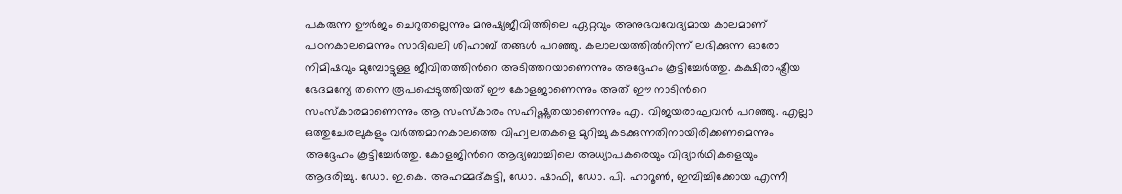പകരുന്ന ഊർജം ചെറുതല്ലെന്നും മനുഷ്യജീവിത്തിലെ ഏറ്റവും അനുഭവവേദ്യമായ കാലമാണ് പഠനകാലമെന്നും സാദിഖലി ശിഹാബ് തങ്ങൾ പറഞ്ഞു. കലാലയത്തിൽനിന്ന് ലഭിക്കുന്ന ഓരോ നിമിഷവും മുമ്പോട്ടുള്ള ജീവിതത്തിന്‍റെ അടിത്തറയാണെന്നും അദ്ദേഹം കൂട്ടിച്ചേർത്തു. കക്ഷിരാഷ്ട്രീയ ഭേദമന്യേ തന്നെ രൂപപ്പെടുത്തിയത് ഈ കോളജാണെന്നും അത് ഈ നാടിന്‍റെ സംസ്കാരമാണെന്നും ആ സംസ്കാരം സഹിഷ്ണുതയാണെന്നും എ. വിജയരാഘവൻ പറഞ്ഞു. എല്ലാ ഒത്തുചേരലുകളും വർത്തമാനകാലത്തെ വിഹ്വലതകളെ മുറിച്ചു കടക്കുന്നതിനായിരിക്കണമെന്നും അദ്ദേഹം കൂട്ടിച്ചേർത്തു. കോളജിന്‍റെ ആദ്യബാച്ചിലെ അധ്യാപകരെയും വിദ്യാർഥികളെയും ആദരിച്ചു. ഡോ. ഇ.കെ. അഹമ്മദ്കുട്ടി, ഡോ. ഷാഫി, ഡോ. പി. ഹാറൂൺ, ഇമ്പിച്ചിക്കോയ എന്നീ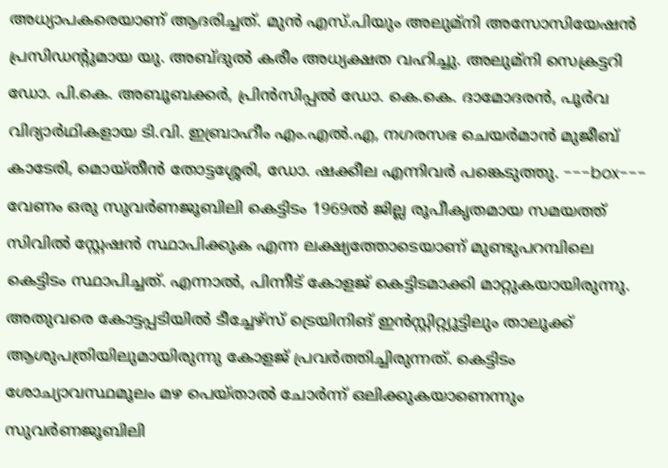അധ്യാപകരെയാണ് ആദരിച്ചത്. മുൻ എസ്.പിയും അലുമ്നി അസോസിയേഷൻ പ്രസിഡന്‍റുമായ യു. അബ്ദുൽ കരീം അധ്യക്ഷത വഹിച്ചു. അലുമ്നി സെക്രട്ടറി ഡോ. പി.കെ. അബൂബക്കർ, പ്രിൻസിപ്പൽ ഡോ. കെ.കെ. ദാമോദരൻ, പൂർവ വിദ്യാർഥികളായ ടി.വി. ഇബ്രാഹീം എം.എൽ.എ, നഗരസഭ ചെയർമാൻ മുജീബ് കാടേരി, മൊയ്തീൻ തോട്ടശ്ശേരി, ഡോ. ഷക്കീല എന്നിവർ പങ്കെടുത്തു. ---box--- വേണം ഒരു സുവർണജൂബിലി കെട്ടിടം 1969ൽ ജില്ല രൂപീകൃതമായ സമയത്ത് സിവിൽ സ്റ്റേഷൻ സ്ഥാപിക്കുക എന്ന ലക്ഷ്യത്തോടെയാണ് മുണ്ടുപറമ്പിലെ കെട്ടിടം സ്ഥാപിച്ചത്. എന്നാൽ, പിന്നീട് കോളജ് കെട്ടിടമാക്കി മാറ്റുകയായിരുന്നു. അതുവരെ കോട്ടപ്പടിയിൽ ടീച്ചേഴ്സ് ട്രെയിനിങ് ഇൻസ്റ്റിറ്റ്യൂട്ടിലും താലൂക്ക് ആശുപത്രിയിലുമായിരുന്നു കോളജ് പ്രവർത്തിച്ചിരുന്നത്. കെട്ടിടം ശോച്യാവസ്ഥമൂലം മഴ പെയ്താൽ ചോർന്ന് ഒലിക്കുകയാണെന്നും സുവർണജൂബിലി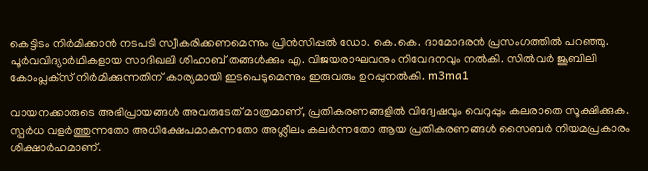കെട്ടിടം നിർമിക്കാൻ നടപടി സ്വീകരിക്കണമെന്നും പ്രിൻസിപ്പൽ ഡോ. കെ.കെ. ദാമോദരൻ പ്രസംഗത്തിൽ പറഞ്ഞു. പൂർവവിദ്യാർഥികളായ സാദിഖലി ശിഹാബ് തങ്ങൾക്കും എ. വിജയരാഘവനും നിവേദനവും നൽകി. സിൽവര്‍ ജൂബിലി കോംപ്ലക്‌സ് നിർമിക്കുന്നതിന് കാര്യമായി ഇടപെടുമെന്നും ഇരുവരും ഉറപ്പുനല്‍കി. m3ma1

വായനക്കാരുടെ അഭിപ്രായങ്ങള്‍ അവരുടേത് മാത്രമാണ്, പ്രതികരണങ്ങളിൽ വിദ്വേഷവും വെറുപ്പും കലരാതെ സൂക്ഷിക്കുക. സ്പർധ വളർത്തുന്നതോ അധിക്ഷേപമാകുന്നതോ അശ്ലീലം കലർന്നതോ ആയ പ്രതികരണങ്ങൾ സൈബർ നിയമപ്രകാരം ശിക്ഷാർഹമാണ്.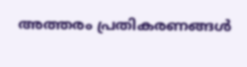അത്തരം പ്രതികരണങ്ങൾ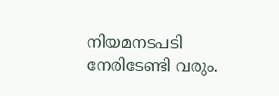നിയമനടപടി നേരിടേണ്ടി വരും.